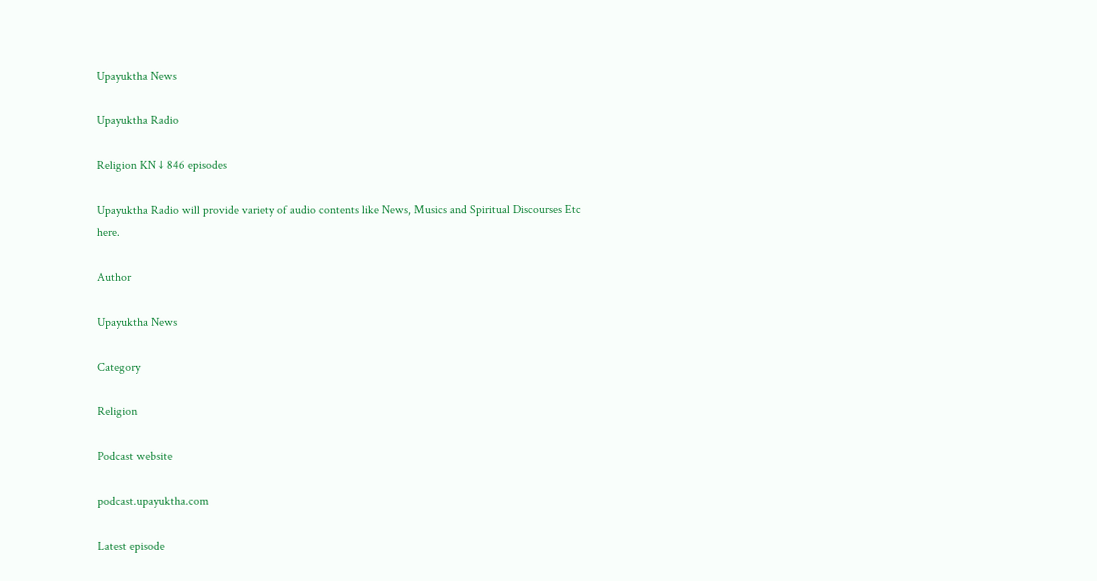Upayuktha News

Upayuktha Radio

Religion KN ↓ 846 episodes

Upayuktha Radio will provide variety of audio contents like News, Musics and Spiritual Discourses Etc here.

Author

Upayuktha News

Category

Religion

Podcast website

podcast.upayuktha.com

Latest episode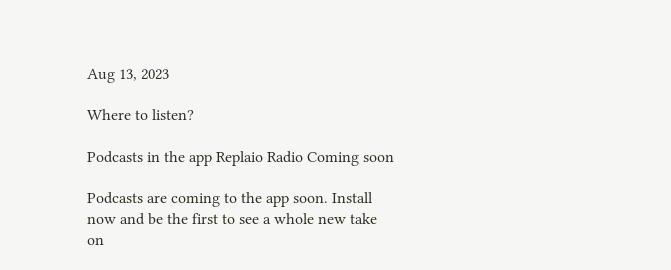Aug 13, 2023

Where to listen?

Podcasts in the app Replaio Radio Coming soon

Podcasts are coming to the app soon. Install now and be the first to see a whole new take on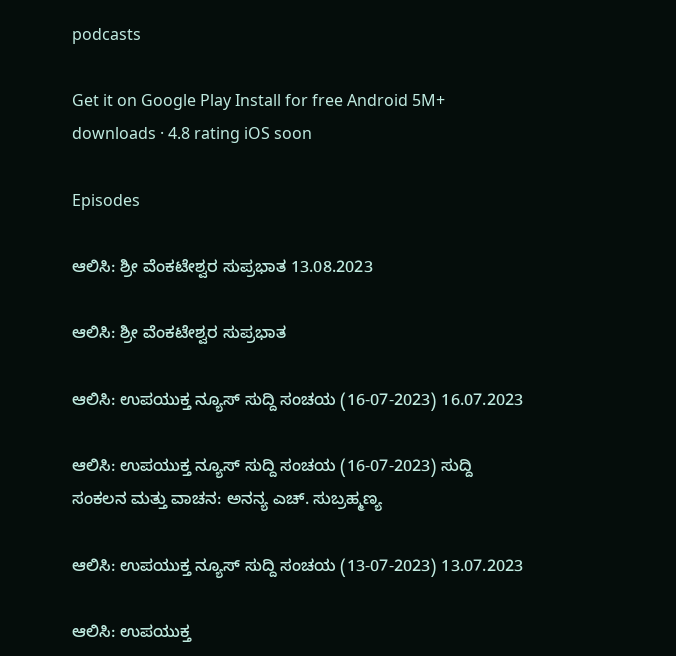podcasts

Get it on Google Play Install for free Android 5M+ downloads · 4.8 rating iOS soon

Episodes

ಆಲಿಸಿ: ಶ್ರೀ ವೆಂಕಟೇಶ್ವರ ಸುಪ್ರಭಾತ 13.08.2023

ಆಲಿಸಿ: ಶ್ರೀ ವೆಂಕಟೇಶ್ವರ ಸುಪ್ರಭಾತ

ಆಲಿಸಿ: ಉಪಯುಕ್ತ ನ್ಯೂಸ್ ಸುದ್ದಿ ಸಂಚಯ (16-07-2023) 16.07.2023

ಆಲಿಸಿ: ಉಪಯುಕ್ತ ನ್ಯೂಸ್ ಸುದ್ದಿ ಸಂಚಯ (16-07-2023) ಸುದ್ದಿ ಸಂಕಲನ ಮತ್ತು ವಾಚನ: ಅನನ್ಯ ಎಚ್. ಸುಬ್ರಹ್ಮಣ್ಯ

ಆಲಿಸಿ: ಉಪಯುಕ್ತ ನ್ಯೂಸ್ ಸುದ್ದಿ ಸಂಚಯ (13-07-2023) 13.07.2023

ಆಲಿಸಿ: ಉಪಯುಕ್ತ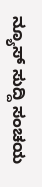ನ್ಯೂಸ್ ಸುದ್ದಿ ಸಂಚಯ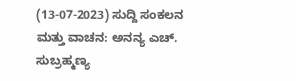(13-07-2023) ಸುದ್ದಿ ಸಂಕಲನ ಮತ್ತು ವಾಚನ: ಅನನ್ಯ ಎಚ್‌. ಸುಬ್ರಹ್ಮಣ್ಯ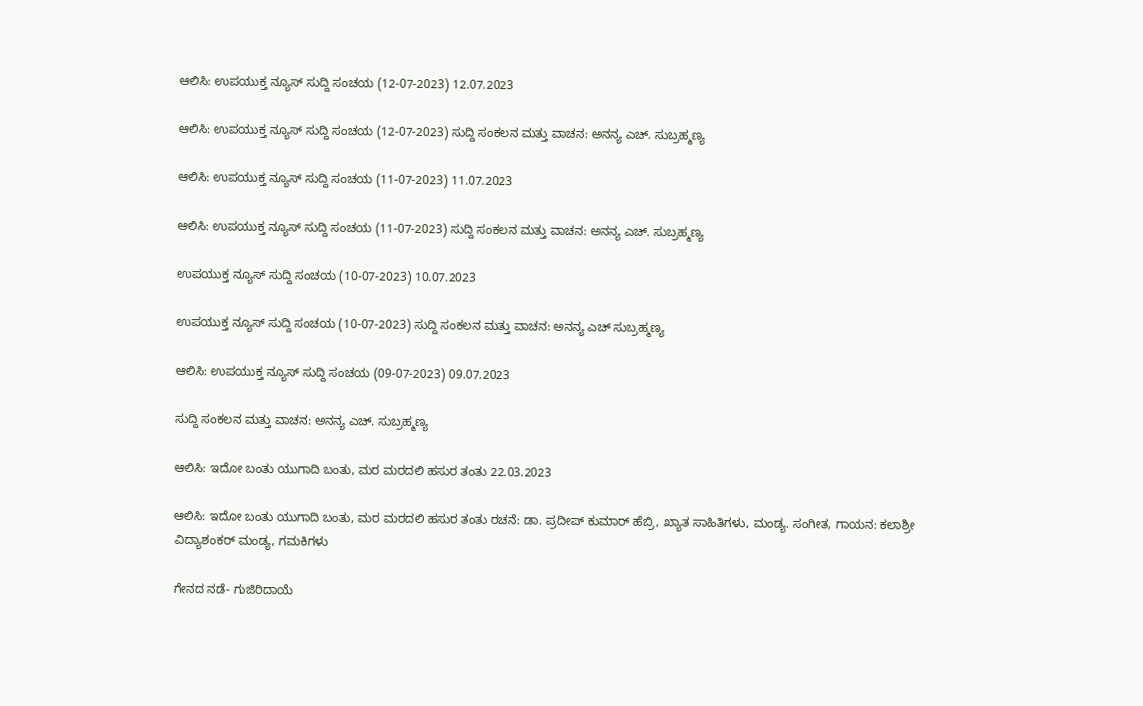ಆಲಿಸಿ: ಉಪಯುಕ್ತ ನ್ಯೂಸ್ ಸುದ್ದಿ ಸಂಚಯ (12-07-2023) 12.07.2023

ಆಲಿಸಿ: ಉಪಯುಕ್ತ ನ್ಯೂಸ್ ಸುದ್ದಿ ಸಂಚಯ (12-07-2023) ಸುದ್ದಿ ಸಂಕಲನ ಮತ್ತು ವಾಚನ: ಅನನ್ಯ ಎಚ್. ಸುಬ್ರಹ್ಮಣ್ಯ

ಆಲಿಸಿ: ಉಪಯುಕ್ತ ನ್ಯೂಸ್ ಸುದ್ದಿ ಸಂಚಯ (11-07-2023) 11.07.2023

ಆಲಿಸಿ: ಉಪಯುಕ್ತ ನ್ಯೂಸ್ ಸುದ್ದಿ ಸಂಚಯ (11-07-2023) ಸುದ್ದಿ ಸಂಕಲನ ಮತ್ತು ವಾಚನ: ಅನನ್ಯ ಎಚ್. ಸುಬ್ರಹ್ಮಣ್ಯ

ಉಪಯುಕ್ತ ನ್ಯೂಸ್ ಸುದ್ದಿ ಸಂಚಯ (10-07-2023) 10.07.2023

ಉಪಯುಕ್ತ ನ್ಯೂಸ್ ಸುದ್ದಿ ಸಂಚಯ (10-07-2023) ಸುದ್ದಿ ಸಂಕಲನ ಮತ್ತು ವಾಚನ: ಅನನ್ಯ ಎಚ್‌ ಸುಬ್ರಹ್ಮಣ್ಯ

ಆಲಿಸಿ: ಉಪಯುಕ್ತ ನ್ಯೂಸ್ ಸುದ್ದಿ ಸಂಚಯ (09-07-2023) 09.07.2023

ಸುದ್ದಿ ಸಂಕಲನ ಮತ್ತು ವಾಚನ: ಅನನ್ಯ ಎಚ್. ಸುಬ್ರಹ್ಮಣ್ಯ

ಆಲಿಸಿ: ಇದೋ ಬಂತು ಯುಗಾದಿ ಬಂತು, ಮರ ಮರದಲಿ ಹಸುರ ತಂತು 22.03.2023

ಆಲಿಸಿ: ಇದೋ ಬಂತು ಯುಗಾದಿ ಬಂತು, ಮರ ಮರದಲಿ ಹಸುರ ತಂತು ರಚನೆ: ಡಾ. ಪ್ರದೀಪ್ ಕುಮಾರ್ ಹೆಬ್ರಿ, ಖ್ಯಾತ ಸಾಹಿತಿಗಳು, ಮಂಡ್ಯ. ಸಂಗೀತ, ಗಾಯನ: ಕಲಾಶ್ರೀ ವಿದ್ಯಾಶಂಕರ್ ಮಂಡ್ಯ, ಗಮಕಿಗಳು

ಗೇನದ ನಡೆ- ಗುಜಿರಿದಾಯೆ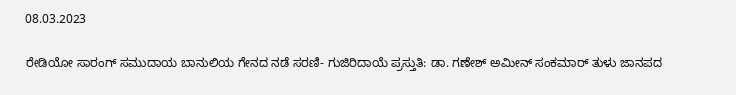08.03.2023

ರೇಡಿಯೋ ಸಾರಂಗ್ ಸಮುದಾಯ ಬಾನುಲಿಯ ಗೇನದ ನಡೆ ಸರಣಿ- ಗುಜಿರಿದಾಯೆ ಪ್ರಸ್ತುತಿ: ಡಾ. ಗಣೇಶ್ ಅಮೀನ್‌ ಸಂಕಮಾರ್ ತುಳು ಜಾನಪದ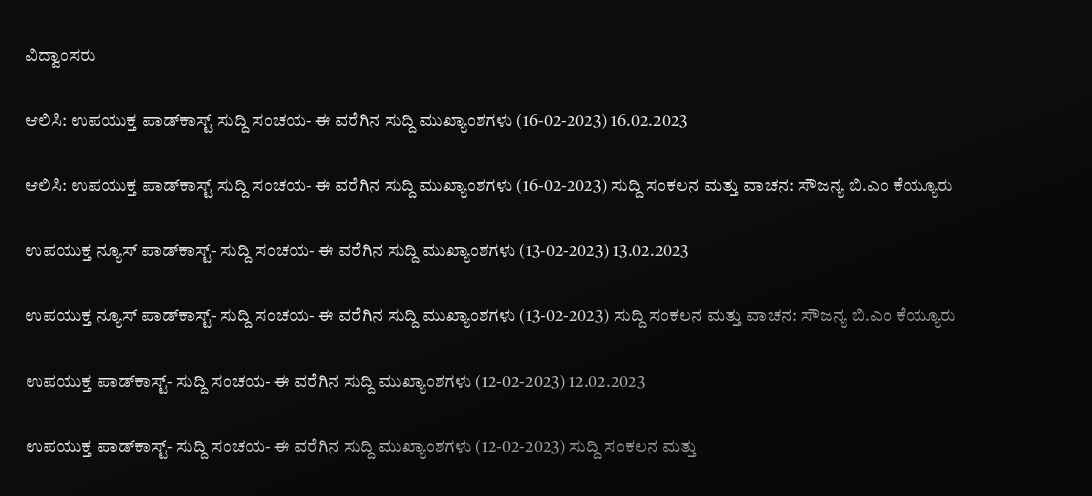ವಿದ್ವಾಂಸರು

ಆಲಿಸಿ: ಉಪಯುಕ್ತ ಪಾಡ್‌ಕಾಸ್ಟ್‌ ಸುದ್ದಿ ಸಂಚಯ- ಈ ವರೆಗಿನ ಸುದ್ದಿ ಮುಖ್ಯಾಂಶಗಳು (16-02-2023) 16.02.2023

ಆಲಿಸಿ: ಉಪಯುಕ್ತ ಪಾಡ್‌ಕಾಸ್ಟ್‌ ಸುದ್ದಿ ಸಂಚಯ- ಈ ವರೆಗಿನ ಸುದ್ದಿ ಮುಖ್ಯಾಂಶಗಳು (16-02-2023) ಸುದ್ದಿ ಸಂಕಲನ ಮತ್ತು ವಾಚನ: ಸೌಜನ್ಯ ಬಿ.ಎಂ ಕೆಯ್ಯೂರು

ಉಪಯುಕ್ತ ನ್ಯೂಸ್‌ ಪಾಡ್‌ಕಾಸ್ಟ್‌- ಸುದ್ದಿ ಸಂಚಯ- ಈ ವರೆಗಿನ ಸುದ್ದಿ ಮುಖ್ಯಾಂಶಗಳು (13-02-2023) 13.02.2023

ಉಪಯುಕ್ತ ನ್ಯೂಸ್‌ ಪಾಡ್‌ಕಾಸ್ಟ್‌- ಸುದ್ದಿ ಸಂಚಯ- ಈ ವರೆಗಿನ ಸುದ್ದಿ ಮುಖ್ಯಾಂಶಗಳು (13-02-2023) ಸುದ್ದಿ ಸಂಕಲನ ಮತ್ತು ವಾಚನ: ಸೌಜನ್ಯ ಬಿ.ಎಂ ಕೆಯ್ಯೂರು

ಉಪಯುಕ್ತ ಪಾಡ್‌ಕಾಸ್ಟ್‌- ಸುದ್ದಿ ಸಂಚಯ- ಈ ವರೆಗಿನ ಸುದ್ದಿ ಮುಖ್ಯಾಂಶಗಳು (12-02-2023) 12.02.2023

ಉಪಯುಕ್ತ ಪಾಡ್‌ಕಾಸ್ಟ್‌- ಸುದ್ದಿ ಸಂಚಯ- ಈ ವರೆಗಿನ ಸುದ್ದಿ ಮುಖ್ಯಾಂಶಗಳು (12-02-2023) ಸುದ್ದಿ ಸಂಕಲನ ಮತ್ತು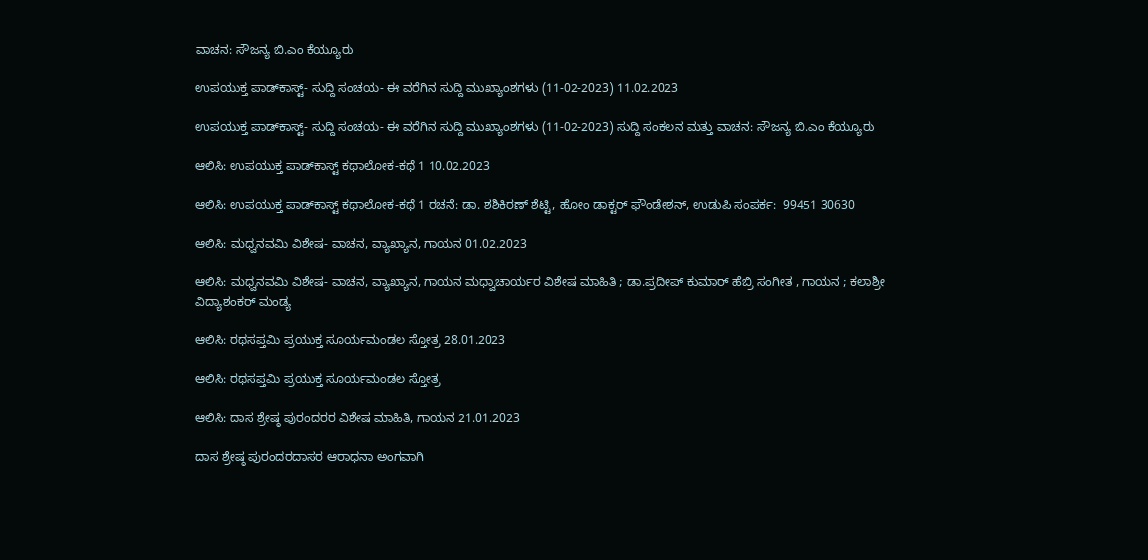ವಾಚನ: ಸೌಜನ್ಯ ಬಿ.ಎಂ ಕೆಯ್ಯೂರು

ಉಪಯುಕ್ತ ಪಾಡ್‌ಕಾಸ್ಟ್‌- ಸುದ್ದಿ ಸಂಚಯ- ಈ ವರೆಗಿನ ಸುದ್ದಿ ಮುಖ್ಯಾಂಶಗಳು (11-02-2023) 11.02.2023

ಉಪಯುಕ್ತ ಪಾಡ್‌ಕಾಸ್ಟ್‌- ಸುದ್ದಿ ಸಂಚಯ- ಈ ವರೆಗಿನ ಸುದ್ದಿ ಮುಖ್ಯಾಂಶಗಳು (11-02-2023) ಸುದ್ದಿ ಸಂಕಲನ ಮತ್ತು ವಾಚನ: ಸೌಜನ್ಯ ಬಿ.ಎಂ ಕೆಯ್ಯೂರು

ಆಲಿಸಿ: ಉಪಯುಕ್ತ ಪಾಡ್‌ಕಾಸ್ಟ್‌ ಕಥಾಲೋಕ-ಕಥೆ 1 10.02.2023

ಆಲಿಸಿ: ಉಪಯುಕ್ತ ಪಾಡ್‌ಕಾಸ್ಟ್‌ ಕಥಾಲೋಕ-ಕಥೆ 1 ರಚನೆ: ಡಾ. ಶಶಿಕಿರಣ್ ಶೆಟ್ಟಿ, ಹೋಂ ಡಾಕ್ಟರ್ ಫೌಂಡೇಶನ್, ಉಡುಪಿ ಸಂಪರ್ಕ:  99451 30630

ಆಲಿಸಿ: ಮಧ್ವನವಮಿ ವಿಶೇಷ- ವಾಚನ, ವ್ಯಾಖ್ಯಾನ, ಗಾಯನ 01.02.2023

ಆಲಿಸಿ: ಮಧ್ವನವಮಿ ವಿಶೇಷ- ವಾಚನ, ವ್ಯಾಖ್ಯಾನ, ಗಾಯನ ಮಧ್ವಾಚಾರ್ಯರ ವಿಶೇಷ ಮಾಹಿತಿ ; ಡಾ.ಪ್ರದೀಪ್ ಕುಮಾರ್ ಹೆಬ್ರಿ ಸಂಗೀತ , ಗಾಯನ ; ಕಲಾಶ್ರೀ ವಿದ್ಯಾಶಂಕರ್ ಮಂಡ್ಯ

ಆಲಿಸಿ: ರಥಸಪ್ತಮಿ ಪ್ರಯುಕ್ತ ಸೂರ್ಯಮಂಡಲ ಸ್ತೋತ್ರ 28.01.2023

ಆಲಿಸಿ: ರಥಸಪ್ತಮಿ ಪ್ರಯುಕ್ತ ಸೂರ್ಯಮಂಡಲ ಸ್ತೋತ್ರ

ಆಲಿಸಿ: ದಾಸ ಶ್ರೇಷ್ಠ ಪುರಂದರರ ವಿಶೇಷ ಮಾಹಿತಿ, ಗಾಯನ 21.01.2023

ದಾಸ ಶ್ರೇಷ್ಠ ಪುರಂದರದಾಸರ ಆರಾಧನಾ ಅಂಗವಾಗಿ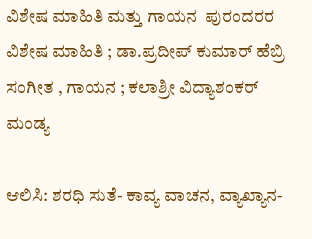ವಿಶೇಷ ಮಾಹಿತಿ ಮತ್ತು ಗಾಯನ  ಪುರಂದರರ ವಿಶೇಷ ಮಾಹಿತಿ ; ಡಾ.ಪ್ರದೀಪ್ ಕುಮಾರ್ ಹೆಬ್ರಿ  ಸಂಗೀತ , ಗಾಯನ ; ಕಲಾಶ್ರೀ ವಿದ್ಯಾಶಂಕರ್ ಮಂಡ್ಯ

ಆಲಿಸಿ: ಶರಧಿ ಸುತೆ- ಕಾವ್ಯ ವಾಚನ, ವ್ಯಾಖ್ಯಾನ-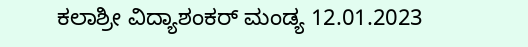ಕಲಾಶ್ರೀ ವಿದ್ಯಾಶಂಕರ್ ಮಂಡ್ಯ 12.01.2023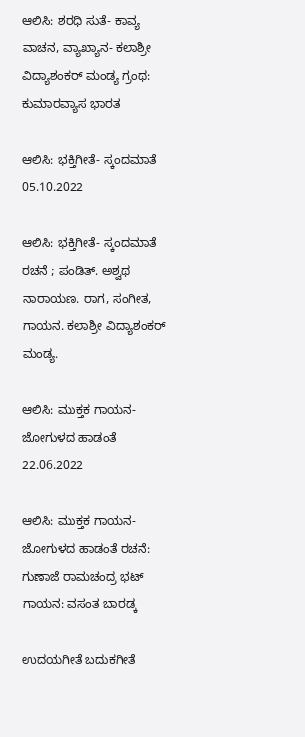ಆಲಿಸಿ: ಶರಧಿ ಸುತೆ- ಕಾವ್ಯ ವಾಚನ, ವ್ಯಾಖ್ಯಾನ- ಕಲಾಶ್ರೀ ವಿದ್ಯಾಶಂಕರ್ ಮಂಡ್ಯ ಗ್ರಂಥ: ಕುಮಾರವ್ಯಾಸ ಭಾರತ

ಆಲಿಸಿ: ಭಕ್ತಿಗೀತೆ- ಸ್ಕಂದಮಾತೆ 05.10.2022

ಆಲಿಸಿ: ಭಕ್ತಿಗೀತೆ- ಸ್ಕಂದಮಾತೆ ರಚನೆ ; ಪಂಡಿತ್. ಅಶ್ವಥ ನಾರಾಯಣ. ರಾಗ, ಸಂಗೀತ, ಗಾಯನ. ಕಲಾಶ್ರೀ ವಿದ್ಯಾಶಂಕರ್ ಮಂಡ್ಯ.

ಆಲಿಸಿ: ಮುಕ್ತಕ ಗಾಯನ- ಜೋಗುಳದ ಹಾಡಂತೆ 22.06.2022

ಆಲಿಸಿ: ಮುಕ್ತಕ ಗಾಯನ- ಜೋಗುಳದ ಹಾಡಂತೆ ರಚನೆ: ಗುಣಾಜೆ ರಾಮಚಂದ್ರ ಭಟ್ ಗಾಯನ: ವಸಂತ ಬಾರಡ್ಕ

ಉದಯಗೀತೆ ಬದುಕಗೀತೆ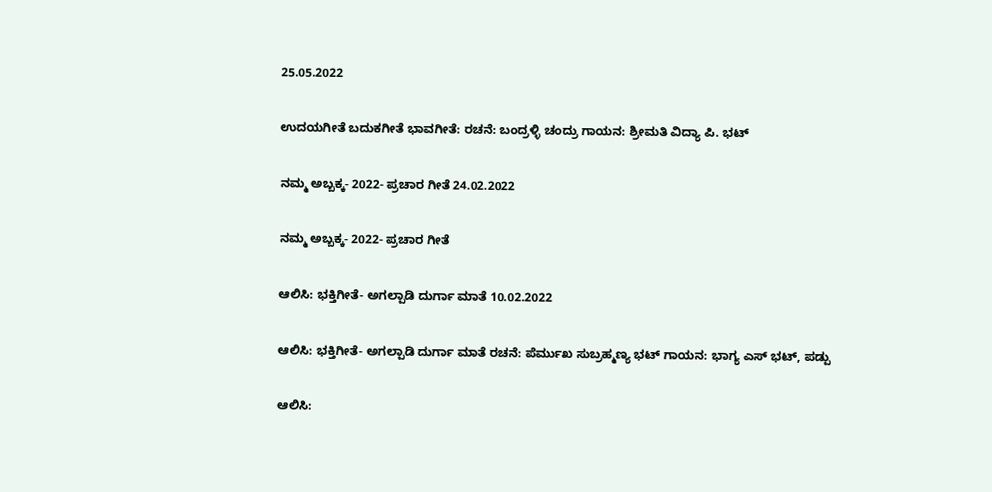25.05.2022

ಉದಯಗೀತೆ ಬದುಕಗೀತೆ ಭಾವಗೀತೆ: ರಚನೆ: ಬಂದ್ರಳ್ಳಿ ಚಂದ್ರು ಗಾಯನ: ಶ್ರೀಮತಿ ವಿದ್ಯಾ ಪಿ. ಭಟ್

ನಮ್ಮ ಅಬ್ಬಕ್ಕ- 2022- ಪ್ರಚಾರ ಗೀತೆ 24.02.2022

ನಮ್ಮ ಅಬ್ಬಕ್ಕ- 2022- ಪ್ರಚಾರ ಗೀತೆ

ಆಲಿಸಿ: ಭಕ್ತಿಗೀತೆ- ಅಗಲ್ಪಾಡಿ ದುರ್ಗಾ ಮಾತೆ 10.02.2022

ಆಲಿಸಿ: ಭಕ್ತಿಗೀತೆ- ಅಗಲ್ಪಾಡಿ ದುರ್ಗಾ ಮಾತೆ ರಚನೆ: ಪೆರ್ಮುಖ ಸುಬ್ರಹ್ಮಣ್ಯ ಭಟ್ ಗಾಯನ: ಭಾಗ್ಯ ಎಸ್ ಭಟ್‌, ಪಡ್ಪು

ಆಲಿಸಿ: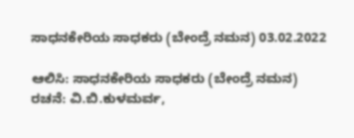ಸಾಧನಕೇರಿಯ ಸಾಧಕರು (ಬೇಂದ್ರೆ ನಮನ) 03.02.2022

ಆಲಿಸಿ: ಸಾಧನಕೇರಿಯ ಸಾಧಕರು (ಬೇಂದ್ರೆ ನಮನ) ರಚನೆ: ವಿ.ಬಿ.ಕುಳಮರ್ವ,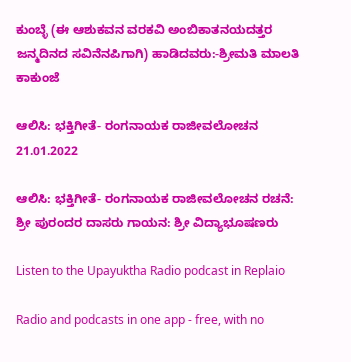ಕುಂಬ್ಳೆ (ಈ ಆಶುಕವನ ವರಕವಿ ಅಂಬಿಕಾತನಯದತ್ತರ ಜನ್ಮದಿನದ ಸವಿನೆನಪಿಗಾಗಿ) ಹಾಡಿದವರು:-ಶ್ರೀಮತಿ ಮಾಲತಿ ಕಾಕುಂಜೆ

ಆಲಿಸಿ: ಭಕ್ತಿಗೀತೆ- ರಂಗನಾಯಕ ರಾಜೀವಲೋಚನ 21.01.2022

ಆಲಿಸಿ: ಭಕ್ತಿಗೀತೆ- ರಂಗನಾಯಕ ರಾಜೀವಲೋಚನ ರಚನೆ: ಶ್ರೀ ಪುರಂದರ ದಾಸರು ಗಾಯನ: ಶ್ರೀ ವಿದ್ಯಾಭೂಷಣರು

Listen to the Upayuktha Radio podcast in Replaio

Radio and podcasts in one app - free, with no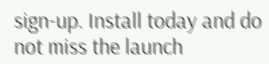sign-up. Install today and do not miss the launch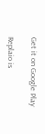Get it on Google Play

Replaio is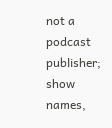not a podcast publisher; show names,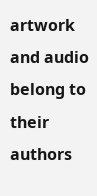artwork and audio belong to their authors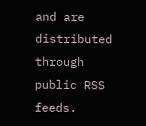and are distributed through public RSS feeds.